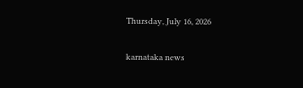Thursday, July 16, 2026

karnataka news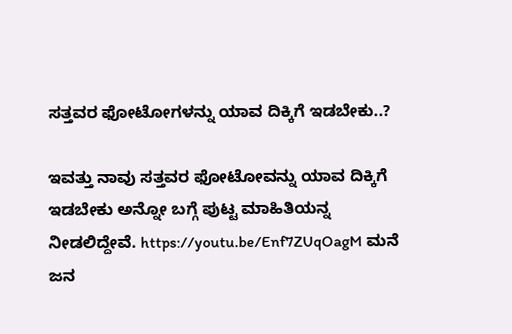ಸತ್ತವರ ಫೋಟೋಗಳನ್ನು ಯಾವ ದಿಕ್ಕಿಗೆ ಇಡಬೇಕು..?

ಇವತ್ತು ನಾವು ಸತ್ತವರ ಫೋಟೋವನ್ನು ಯಾವ ದಿಕ್ಕಿಗೆ ಇಡಬೇಕು ಅನ್ನೋ ಬಗ್ಗೆ ಪುಟ್ಟ ಮಾಹಿತಿಯನ್ನ ನೀಡಲಿದ್ದೇವೆ. https://youtu.be/Enf7ZUqOagM ಮನೆ ಜನ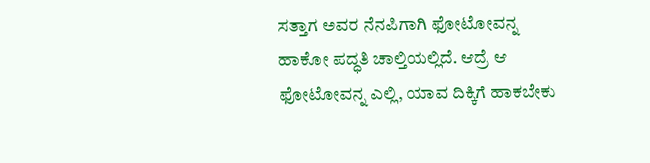ಸತ್ತಾಗ ಅವರ ನೆನಪಿಗಾಗಿ ಫೋಟೋವನ್ನ ಹಾಕೋ ಪದ್ಧತಿ ಚಾಲ್ತಿಯಲ್ಲಿದೆ. ಆದ್ರೆ ಆ ಫೋಟೋವನ್ನ ಎಲ್ಲಿ, ಯಾವ ದಿಕ್ಕಿಗೆ ಹಾಕಬೇಕು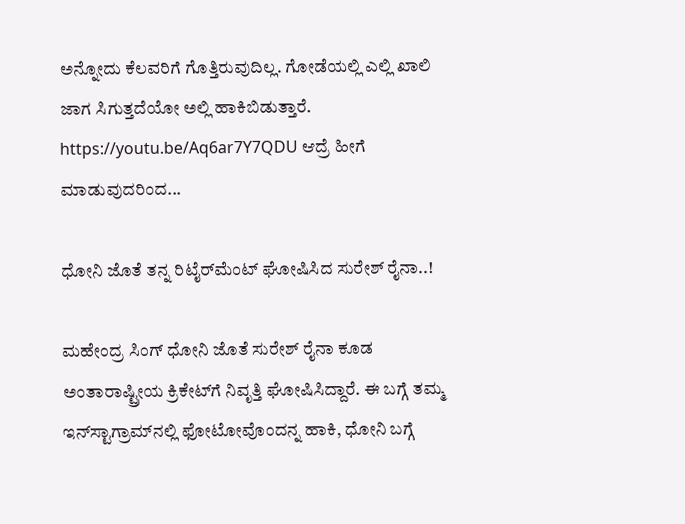ಅನ್ನೋದು ಕೆಲವರಿಗೆ ಗೊತ್ತಿರುವುದಿಲ್ಲ. ಗೋಡೆಯಲ್ಲಿ ಎಲ್ಲಿ ಖಾಲಿ ಜಾಗ ಸಿಗುತ್ತದೆಯೋ ಅಲ್ಲಿ ಹಾಕಿಬಿಡುತ್ತಾರೆ. https://youtu.be/Aq6ar7Y7QDU ಆದ್ರೆ ಹೀಗೆ ಮಾಡುವುದರಿಂದ...

ಧೋನಿ ಜೊತೆ ತನ್ನ ರಿಟೈರ್‌ಮೆಂಟ್ ಘೋಷಿಸಿದ ಸುರೇಶ್ ರೈನಾ..!

ಮಹೇಂದ್ರ ಸಿಂಗ್ ಧೋನಿ ಜೊತೆ ಸುರೇಶ್ ರೈನಾ ಕೂಡ ಅಂತಾರಾಷ್ಟ್ರೀಯ ಕ್ರಿಕೇಟ್‌ಗೆ ನಿವೃತ್ತಿ ಘೋಷಿಸಿದ್ದಾರೆ. ಈ ಬಗ್ಗೆ ತಮ್ಮ ಇನ್‌ಸ್ಟಾಗ್ರಾಮ್‌ನಲ್ಲಿ ಫೋಟೋವೊಂದನ್ನ ಹಾಕಿ, ಧೋನಿ ಬಗ್ಗೆ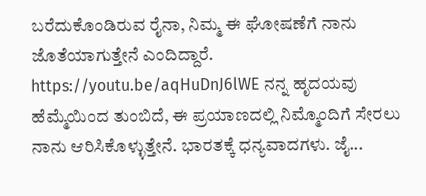ಬರೆದುಕೊಂಡಿರುವ ರೈನಾ, ನಿಮ್ಮ ಈ ಘೋಷಣೆಗೆ ನಾನು ಜೊತೆಯಾಗುತ್ತೇನೆ ಎಂದಿದ್ದಾರೆ. https://youtu.be/aqHuDnJ6lWE ನನ್ನ ಹೃದಯವು ಹೆಮ್ಮೆಯಿಂದ ತುಂಬಿದೆ, ಈ ಪ್ರಯಾಣದಲ್ಲಿ ನಿಮ್ಮೊಂದಿಗೆ ಸೇರಲು ನಾನು ಆರಿಸಿಕೊಳ್ಳುತ್ತೇನೆ. ಭಾರತಕ್ಕೆ ಧನ್ಯವಾದಗಳು. ಜೈ...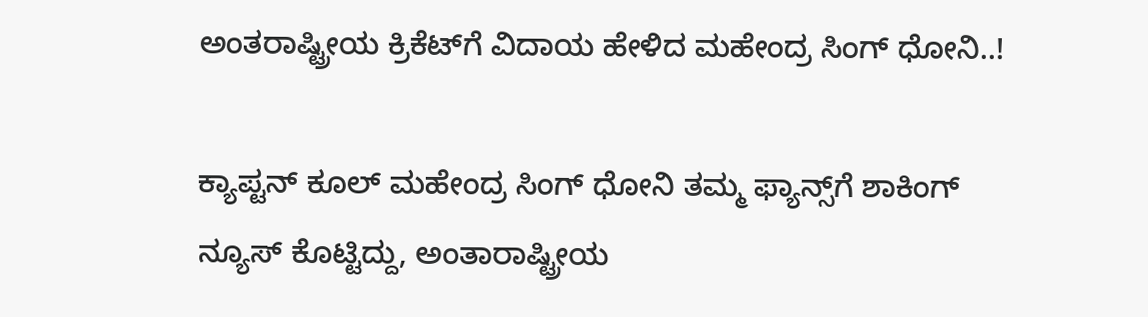ಅಂತರಾಷ್ಟ್ರೀಯ ಕ್ರಿಕೆಟ್‌ಗೆ ವಿದಾಯ ಹೇಳಿದ ಮಹೇಂದ್ರ ಸಿಂಗ್ ಧೋನಿ..!

ಕ್ಯಾಪ್ಟನ್ ಕೂಲ್ ಮಹೇಂದ್ರ ಸಿಂಗ್ ಧೋನಿ ತಮ್ಮ ಫ್ಯಾನ್ಸ್‌ಗೆ ಶಾಕಿಂಗ್ ನ್ಯೂಸ್ ಕೊಟ್ಟಿದ್ದು, ಅಂತಾರಾಷ್ಟ್ರೀಯ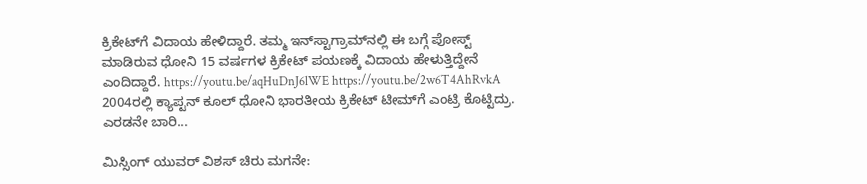ಕ್ರಿಕೇಟ್‌ಗೆ ವಿದಾಯ ಹೇಳಿದ್ದಾರೆ. ತಮ್ಮ ಇನ್‌ಸ್ಟಾಗ್ರಾಮ್‌ನಲ್ಲಿ ಈ ಬಗ್ಗೆ ಪೋಸ್ಟ್ ಮಾಡಿರುವ ಧೋನಿ 15 ವರ್ಷಗಳ ಕ್ರಿಕೇಟ್ ಪಯಣಕ್ಕೆ ವಿದಾಯ ಹೇಳುತ್ತಿದ್ದೇನೆ ಎಂದಿದ್ದಾರೆ. https://youtu.be/aqHuDnJ6lWE https://youtu.be/2w6T4AhRvkA 2004ರಲ್ಲಿ ಕ್ಯಾಪ್ಟನ್ ಕೂಲ್ ಧೋನಿ ಭಾರತೀಯ ಕ್ರಿಕೇಟ್ ಟೀಮ್‌ಗೆ ಎಂಟ್ರಿ ಕೊಟ್ಟಿದ್ರು. ಎರಡನೇ ಬಾರಿ...

ಮಿಸ್ಸಿಂಗ್ ಯುವರ್ ವಿಶಸ್ ಚಿರು ಮಗನೇ: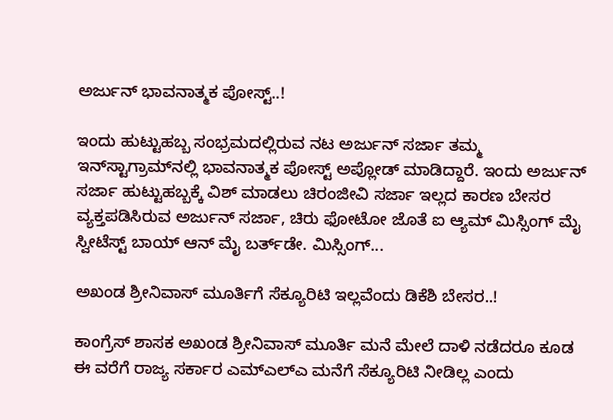ಅರ್ಜುನ್ ಭಾವನಾತ್ಮಕ ಪೋಸ್ಟ್..!

ಇಂದು ಹುಟ್ಟುಹಬ್ಬ ಸಂಭ್ರಮದಲ್ಲಿರುವ ನಟ ಅರ್ಜುನ್ ಸರ್ಜಾ ತಮ್ಮ ಇನ್‌ಸ್ಟಾಗ್ರಾಮ್‌ನಲ್ಲಿ ಭಾವನಾತ್ಮಕ ಪೋಸ್ಟ್ ಅಪ್ಲೋಡ್ ಮಾಡಿದ್ದಾರೆ. ಇಂದು ಅರ್ಜುನ್ ಸರ್ಜಾ ಹುಟ್ಟುಹಬ್ಬಕ್ಕೆ ವಿಶ್ ಮಾಡಲು ಚಿರಂಜೀವಿ ಸರ್ಜಾ ಇಲ್ಲದ ಕಾರಣ ಬೇಸರ ವ್ಯಕ್ತಪಡಿಸಿರುವ ಅರ್ಜುನ್ ಸರ್ಜಾ, ಚಿರು ಫೋಟೋ ಜೊತೆ ಐ ಆ್ಯಮ್ ಮಿಸ್ಸಿಂಗ್ ಮೈ ಸ್ವೀಟೆಸ್ಟ್ ಬಾಯ್ ಆನ್ ಮೈ ಬರ್ತ್‌ಡೇ. ಮಿಸ್ಸಿಂಗ್...

ಅಖಂಡ ಶ್ರೀನಿವಾಸ್ ಮೂರ್ತಿಗೆ ಸೆಕ್ಯೂರಿಟಿ ಇಲ್ಲವೆಂದು ಡಿಕೆಶಿ ಬೇಸರ..!

ಕಾಂಗ್ರೆಸ್ ಶಾಸಕ ಅಖಂಡ ಶ್ರೀನಿವಾಸ್ ಮೂರ್ತಿ ಮನೆ ಮೇಲೆ ದಾಳಿ ನಡೆದರೂ ಕೂಡ ಈ ವರೆಗೆ ರಾಜ್ಯ ಸರ್ಕಾರ ಎಮ್‌ಎಲ್‌ಎ ಮನೆಗೆ ಸೆಕ್ಯೂರಿಟಿ ನೀಡಿಲ್ಲ ಎಂದು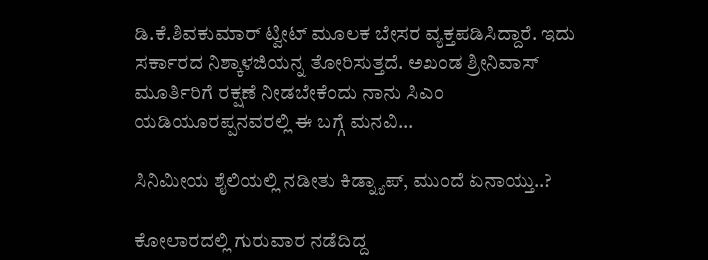ಡಿ.ಕೆ.ಶಿವಕುಮಾರ್ ಟ್ವೀಟ್ ಮೂಲಕ ಬೇಸರ ವ್ಯಕ್ತಪಡಿಸಿದ್ದಾರೆ. ಇದು ಸರ್ಕಾರದ ನಿಶ್ಕಾಳಜಿಯನ್ನ ತೋರಿಸುತ್ತದೆ. ಅಖಂಡ ಶ್ರೀನಿವಾಸ್ ಮೂರ್ತಿರಿಗೆ ರಕ್ಷಣೆ ನೀಡಬೇಕೆಂದು ನಾನು ಸಿಎಂ ಯಡಿಯೂರಪ್ಪನವರಲ್ಲಿ ಈ ಬಗ್ಗೆ ಮನವಿ...

ಸಿನಿಮೀಯ ಶೈಲಿಯಲ್ಲಿ ನಡೀತು ಕಿಡ್ನ್ಯಾಪ್, ಮುಂದೆ ಏನಾಯ್ತು..?

ಕೋಲಾರದಲ್ಲಿ ಗುರುವಾರ ನಡೆದಿದ್ದ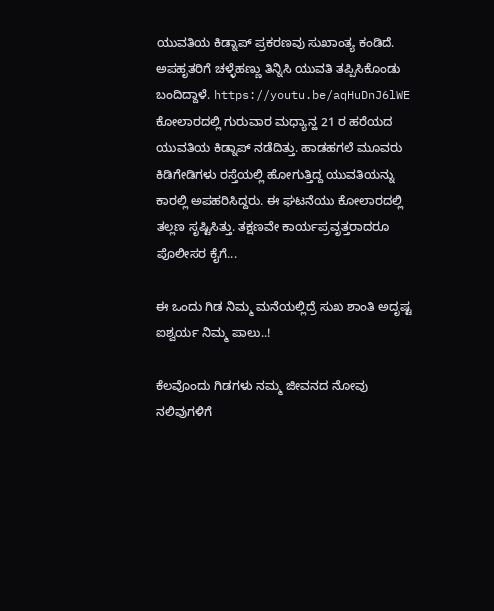ಯುವತಿಯ ಕಿಡ್ನಾಪ್ ಪ್ರಕರಣವು ಸುಖಾಂತ್ಯ ಕಂಡಿದೆ. ಅಪಹೃತರಿಗೆ ಚಳ್ಳೆಹಣ್ಣು ತಿನ್ನಿಸಿ ಯುವತಿ ತಪ್ಪಿಸಿಕೊಂಡು ಬಂದಿದ್ದಾಳೆ. https://youtu.be/aqHuDnJ6lWE ಕೋಲಾರದಲ್ಲಿ ಗುರುವಾರ ಮಧ್ಯಾನ್ಹ 21 ರ ಹರೆಯದ ಯುವತಿಯ ಕಿಡ್ನಾಪ್ ನಡೆದಿತ್ತು. ಹಾಡಹಗಲೆ ಮೂವರು ಕಿಡಿಗೇಡಿಗಳು ರಸ್ತೆಯಲ್ಲಿ ಹೋಗುತ್ತಿದ್ದ ಯುವತಿಯನ್ನು ಕಾರಲ್ಲಿ ಅಪಹರಿಸಿದ್ದರು. ಈ ಘಟನೆಯು ಕೋಲಾರದಲ್ಲಿ ತಲ್ಲಣ ಸೃಷ್ಟಿಸಿತ್ತು. ತಕ್ಷಣವೇ ಕಾರ್ಯಪ್ರವೃತ್ತರಾದರೂ ಪೊಲೀಸರ ಕೈಗೆ...

ಈ ಒಂದು ಗಿಡ ನಿಮ್ಮ ಮನೆಯಲ್ಲಿದ್ರೆ ಸುಖ ಶಾಂತಿ ಅದೃಷ್ಟ ಐಶ್ವರ್ಯ ನಿಮ್ಮ ಪಾಲು..!

ಕೆಲವೊಂದು ಗಿಡಗಳು ನಮ್ಮ ಜೀವನದ ನೋವು ನಲಿವುಗಳಿಗೆ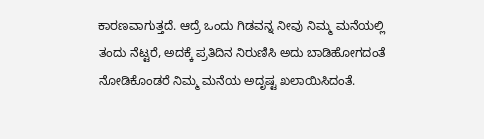ಕಾರಣವಾಗುತ್ತದೆ. ಆದ್ರೆ ಒಂದು ಗಿಡವನ್ನ ನೀವು ನಿಮ್ಮ ಮನೆಯಲ್ಲಿ ತಂದು ನೆಟ್ಟರೆ, ಅದಕ್ಕೆ ಪ್ರತಿದಿನ ನಿರುಣಿಸಿ ಅದು ಬಾಡಿಹೋಗದಂತೆ ನೋಡಿಕೊಂಡರೆ ನಿಮ್ಮ ಮನೆಯ ಅದೃಷ್ಟ ಖಲಾಯಿಸಿದಂತೆ.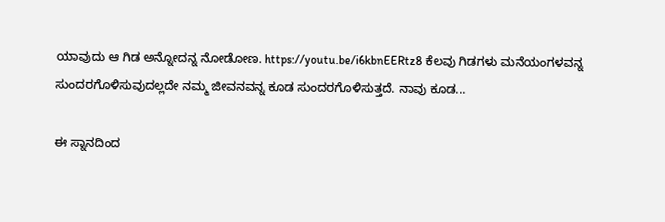ಯಾವುದು ಆ ಗಿಡ ಅನ್ನೋದನ್ನ ನೋಡೋಣ. https://youtu.be/i6kbnEERtz8 ಕೆಲವು ಗಿಡಗಳು ಮನೆಯಂಗಳವನ್ನ ಸುಂದರಗೊಳಿಸುವುದಲ್ಲದೇ ನಮ್ಮ ಜೀವನವನ್ನ ಕೂಡ ಸುಂದರಗೊಳಿಸುತ್ತದೆ. ನಾವು ಕೂಡ...

ಈ ಸ್ನಾನದಿಂದ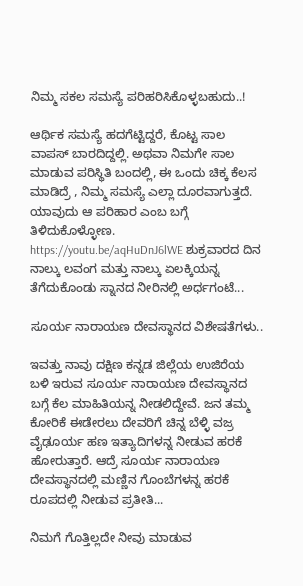ನಿಮ್ಮ ಸಕಲ ಸಮಸ್ಯೆ ಪರಿಹರಿಸಿಕೊಳ್ಳಬಹುದು..!

ಆರ್ಥಿಕ ಸಮಸ್ಯೆ ಹದಗೆಟ್ಟಿದ್ದರೆ, ಕೊಟ್ಟ ಸಾಲ ವಾಪಸ್ ಬಾರದಿದ್ದಲ್ಲಿ. ಅಥವಾ ನಿಮಗೇ ಸಾಲ ಮಾಡುವ ಪರಿಸ್ಥಿತಿ ಬಂದಲ್ಲಿ, ಈ ಒಂದು ಚಿಕ್ಕ ಕೆಲಸ ಮಾಡಿದ್ರೆ , ನಿಮ್ಮ ಸಮಸ್ಯೆ ಎಲ್ಲಾ ದೂರವಾಗುತ್ತದೆ. ಯಾವುದು ಆ ಪರಿಹಾರ ಎಂಬ ಬಗ್ಗೆ ತಿಳಿದುಕೊಳ್ಳೋಣ. https://youtu.be/aqHuDnJ6lWE ಶುಕ್ರವಾರದ ದಿನ ನಾಲ್ಕು ಲವಂಗ ಮತ್ತು ನಾಲ್ಕು ಏಲಕ್ಕಿಯನ್ನ ತೆಗೆದುಕೊಂಡು ಸ್ನಾನದ ನೀರಿನಲ್ಲಿ ಅರ್ಧಗಂಟೆ...

ಸೂರ್ಯ ನಾರಾಯಣ ದೇವಸ್ಥಾನದ ವಿಶೇಷತೆಗಳು..

ಇವತ್ತು ನಾವು ದಕ್ಷಿಣ ಕನ್ನಡ ಜಿಲ್ಲೆಯ ಉಜಿರೆಯ ಬಳಿ ಇರುವ ಸೂರ್ಯ ನಾರಾಯಣ ದೇವಸ್ಥಾನದ ಬಗ್ಗೆ ಕೆಲ ಮಾಹಿತಿಯನ್ನ ನೀಡಲಿದ್ದೇವೆ. ಜನ ತಮ್ಮ ಕೋರಿಕೆ ಈಡೇರಲು ದೇವರಿಗೆ ಚಿನ್ನ ಬೆಳ್ಳಿ ವಜ್ರ ವೈಢೂರ್ಯ ಹಣ ಇತ್ಯಾದಿಗಳನ್ನ ನೀಡುವ ಹರಕೆ ಹೋರುತ್ತಾರೆ. ಆದ್ರೆ ಸೂರ್ಯ ನಾರಾಯಣ ದೇವಸ್ಥಾನದಲ್ಲಿ ಮಣ್ಣಿನ ಗೊಂಬೆಗಳನ್ನ ಹರಕೆ ರೂಪದಲ್ಲಿ ನೀಡುವ ಪ್ರತೀತಿ...

ನಿಮಗೆ ಗೊತ್ತಿಲ್ಲದೇ ನೀವು ಮಾಡುವ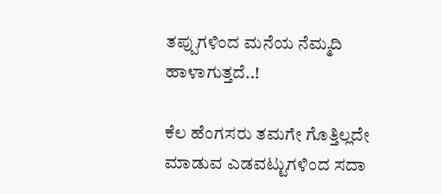ತಪ್ಪುಗಳಿಂದ ಮನೆಯ ನೆಮ್ಮದಿ ಹಾಳಾಗುತ್ತದೆ..!

ಕೆಲ ಹೆಂಗಸರು ತಮಗೇ ಗೊತ್ತಿಲ್ಲದೇ ಮಾಡುವ ಎಡವಟ್ಟುಗಳಿಂದ ಸದಾ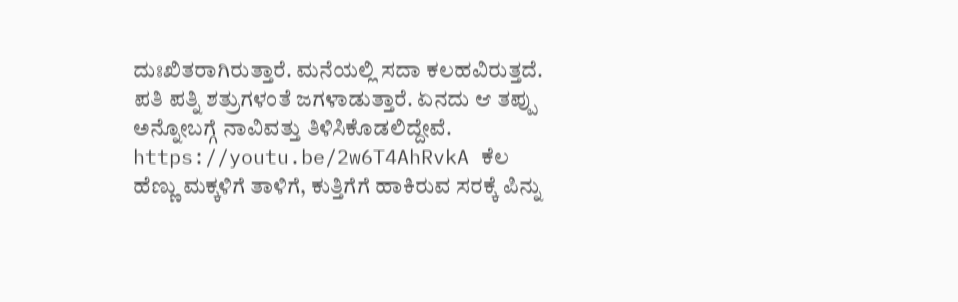ದುಃಖಿತರಾಗಿರುತ್ತಾರೆ. ಮನೆಯಲ್ಲಿ ಸದಾ ಕಲಹವಿರುತ್ತದೆ. ಪತಿ ಪತ್ನಿ ಶತ್ರುಗಳಂತೆ ಜಗಳಾಡುತ್ತಾರೆ. ಏನದು ಆ ತಪ್ಪು ಅನ್ನೋಬಗ್ಗೆ ನಾವಿವತ್ತು ತಿಳಿಸಿಕೊಡಲಿದ್ದೇವೆ. https://youtu.be/2w6T4AhRvkA ಕೆಲ ಹೆಣ್ಣು ಮಕ್ಕಳಿಗೆ ತಾಳಿಗೆ, ಕುತ್ತಿಗೆಗೆ ಹಾಕಿರುವ ಸರಕ್ಕೆ ಪಿನ್ನು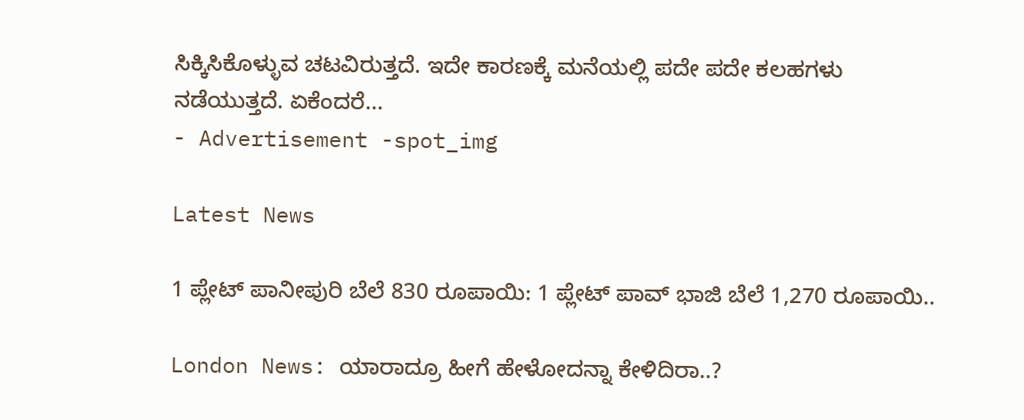ಸಿಕ್ಕಿಸಿಕೊಳ್ಳುವ ಚಟವಿರುತ್ತದೆ. ಇದೇ ಕಾರಣಕ್ಕೆ ಮನೆಯಲ್ಲಿ ಪದೇ ಪದೇ ಕಲಹಗಳು ನಡೆಯುತ್ತದೆ. ಏಕೆಂದರೆ...
- Advertisement -spot_img

Latest News

1 ಪ್ಲೇಟ್ ಪಾನೀಪುರಿ ಬೆಲೆ 830 ರೂಪಾಯಿ: 1 ಪ್ಲೇಟ್ ಪಾವ್ ಭಾಜಿ ಬೆಲೆ 1,270 ರೂಪಾಯಿ..

London News: ಯಾರಾದ್ರೂ ಹೀಗೆ ಹೇಳೋದನ್ನಾ ಕೇಳಿದಿರಾ..?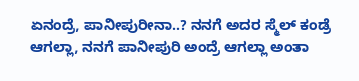ಏನಂದ್ರೆ, ಪಾನೀಪುರೀನಾ..? ನನಗೆ ಅದರ ಸ್ಮೆಲ್ ಕಂಡ್ರೆ ಆಗಲ್ಲಾ, ನನಗೆ ಪಾನೀಪುರಿ ಅಂದ್ರೆ ಆಗಲ್ಲಾ ಅಂತಾ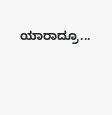ಯಾರಾದ್ರೂ...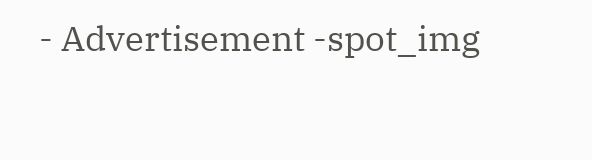- Advertisement -spot_img